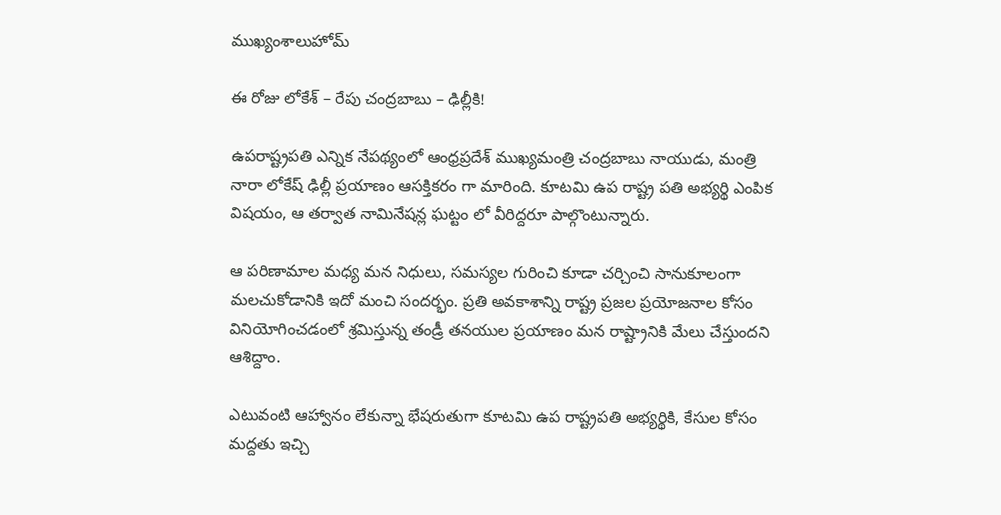ముఖ్యంశాలుహోమ్

ఈ రోజు లోకేశ్ – రేపు చంద్రబాబు – ఢిల్లీకి!

ఉపరాష్ట్రపతి ఎన్నిక నేపథ్యంలో ఆంధ్రప్రదేశ్ ముఖ్యమంత్రి చంద్రబాబు నాయుడు, మంత్రి నారా లోకేష్ ఢిల్లీ ప్రయాణం ఆసక్తికరం గా మారింది. కూటమి ఉప రాష్ట్ర పతి అభ్యర్థి ఎంపిక విషయం, ఆ తర్వాత నామినేషన్ల ఘట్టం లో వీరిద్దరూ పాల్గొంటున్నారు.

ఆ పరిణామాల మధ్య మన నిధులు, సమస్యల గురించి కూడా చర్చించి సానుకూలంగా మలచుకోడానికి ఇదో మంచి సందర్భం. ప్రతి అవకాశాన్ని రాష్ట్ర ప్రజల ప్రయోజనాల కోసం వినియోగించడంలో శ్రమిస్తున్న తండ్రీ తనయుల ప్రయాణం మన రాష్ట్రానికి మేలు చేస్తుందని ఆశిద్దాం.

ఎటువంటి ఆహ్వానం లేకున్నా భేషరుతుగా కూటమి ఉప రాష్ట్రపతి అభ్యర్థికి, కేసుల కోసం మద్దతు ఇచ్చి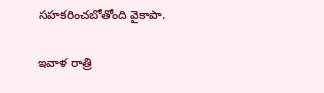సహకరించబోతోంది వైకాపా.

ఇవాళ రాత్రి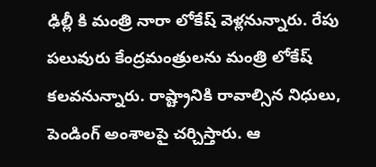ఢిల్లీ కి మంత్రి నారా లోకేష్ వెళ్లనున్నారు. రేపు పలువురు కేంద్రమంత్రులను మంత్రి లోకేష్ కలవనున్నారు. రాష్ట్రానికి రావాల్సిన నిధులు, పెండింగ్ అంశాలపై చర్చిస్తారు. ఆ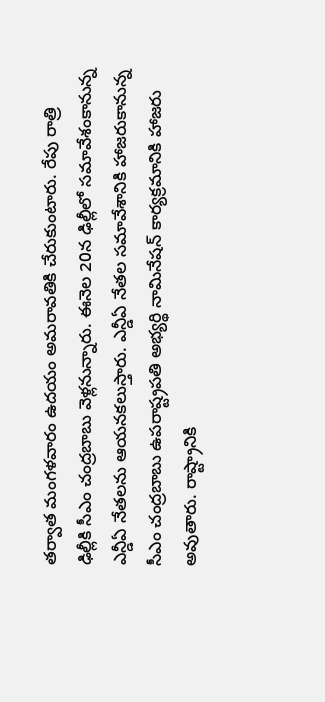తర్వాత మంగళవారం ఉదయం అమరావతికి చేరుకుంటారు. రేపు రాత్రి ఢిల్లీకి సీఎం చంద్రబాబు వెళ్లనున్నారు. ఈనెల 20న ఢిల్లీలో సమావేశంకానున్న ఎన్డీఏ నేతలను ఆయనకలుస్తారు. ఎన్డీఏ నేతల సమావేశానికి హాజరుకానున్న సీఎం చంద్రబాబు ఉపరాష్ట్రపతి అభ్యర్థి నామినేషన్ కార్యక్రమానికి హాజరు అవుతారు. రాష్ట్రానికి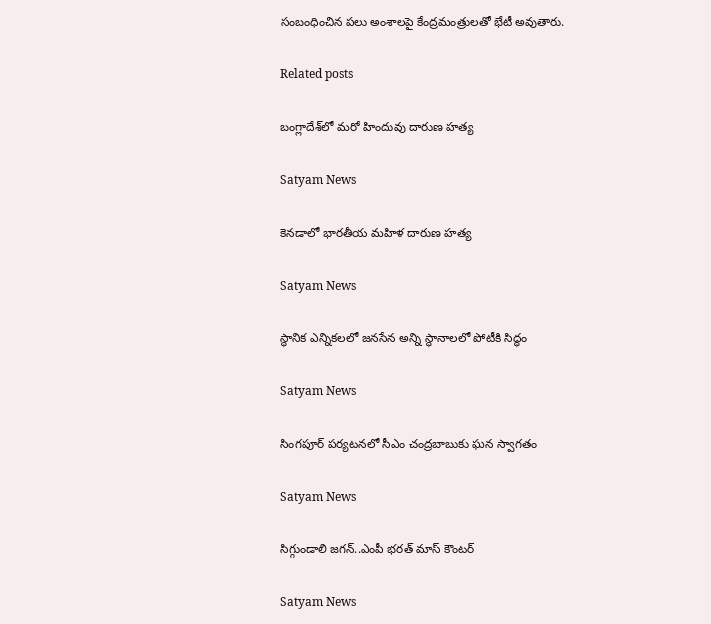సంబంధించిన పలు అంశాలపై కేంద్రమంత్రులతో భేటీ అవుతారు.

Related posts

బంగ్లాదేశ్‌లో మరో హిందువు దారుణ హత్య

Satyam News

కెనడాలో భారతీయ మహిళ దారుణ హత్య

Satyam News

స్థానిక ఎన్నికలలో జనసేన అన్ని స్థానాలలో పోటీకి సిద్ధం

Satyam News

సింగపూర్ పర్యటనలో సీఎం చంద్రబాబుకు ఘన స్వాగతం

Satyam News

సిగ్గుండాలి జగన్‌..ఎంపీ భరత్ మాస్ కౌంటర్

Satyam News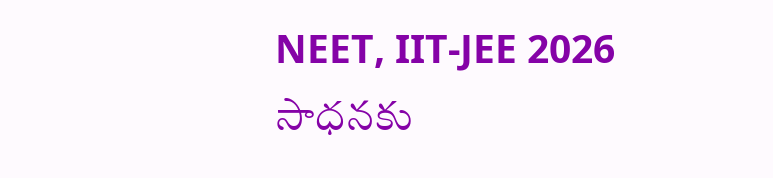NEET, IIT-JEE 2026 సాధనకు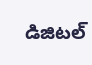డిజిటల్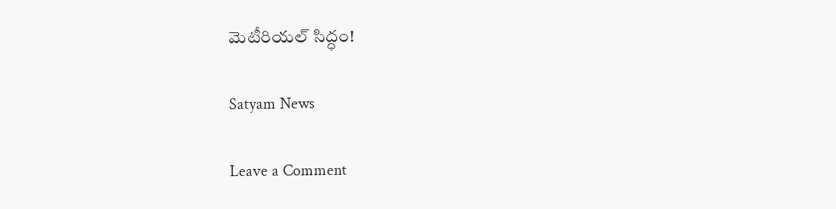మెటీరియల్ సిద్ధం!

Satyam News

Leave a Comment